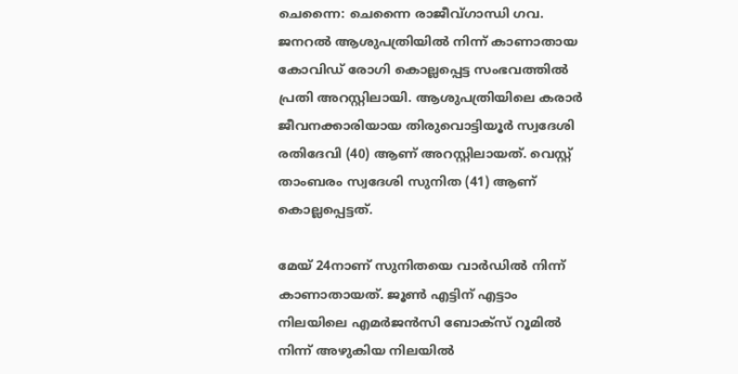ചെന്നൈ: ചെന്നൈ രാജീവ്ഗാന്ധി ഗവ. ജനറല്‍ ആശുപത്രിയില്‍ നിന്ന് കാണാതായ കോവിഡ് രോഗി കൊല്ലപ്പെട്ട സംഭവത്തില്‍ പ്രതി അറസ്റ്റിലായി. ആശുപത്രിയിലെ കരാര്‍ ജീവനക്കാരിയായ തിരുവൊട്ടിയൂര്‍ സ്വദേശി രതിദേവി (40) ആണ് അറസ്റ്റിലായത്. വെസ്റ്റ് താംബരം സ്വദേശി സുനിത (41) ആണ് കൊല്ലപ്പെട്ടത്.

മേയ് 24നാണ് സുനിതയെ വാര്‍ഡില്‍ നിന്ന് കാണാതായത്. ജൂണ്‍ എട്ടിന് എട്ടാം നിലയിലെ എമര്‍ജന്‍സി ബോക്‌സ് റൂമില്‍ നിന്ന് അഴുകിയ നിലയില്‍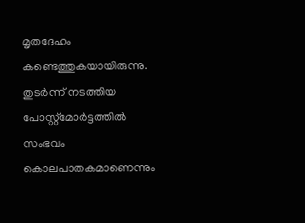മൃതദേഹം കണ്ടെത്തുകയായിരുന്നു. തുടര്‍ന്ന് നടത്തിയ പോസ്റ്റ്‌മോര്‍ട്ടത്തില്‍ സംഭവം കൊലപാതകമാണെന്നും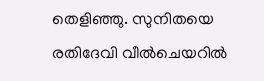തെളിഞ്ഞു. സുനിതയെ രതിദേവി വീല്‍ചെയറില്‍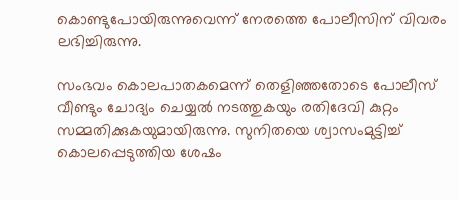കൊണ്ടുപോയിരുന്നുവെന്ന് നേരത്തെ പോലീസിന് വിവരം ലഭിച്ചിരുന്നു.

സംഭവം കൊലപാതകമെന്ന് തെളിഞ്ഞതോടെ പോലീസ് വീണ്ടും ചോദ്യം ചെയ്യല്‍ നടത്തുകയും രതിദേവി കുറ്റം സമ്മതിക്കുകയുമായിരുന്നു. സുനിതയെ ശ്വാസംമുട്ടിച്ച്‌ കൊലപ്പെടുത്തിയ ശേഷം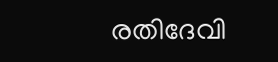രതിദേവി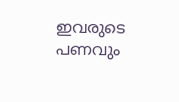ഇവരുടെ പണവും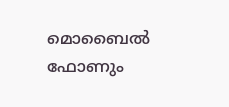മൊബൈല്‍ ഫോണും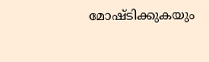മോഷ്ടിക്കുകയും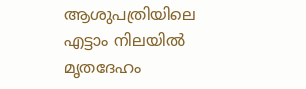ആശുപത്രിയിലെ എട്ടാം നിലയില്‍ മൃതദേഹം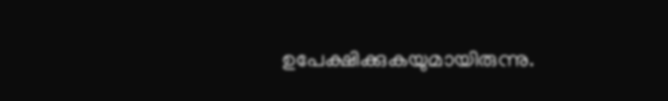ഉപേക്ഷിക്കുകയുമായിരുന്നു.